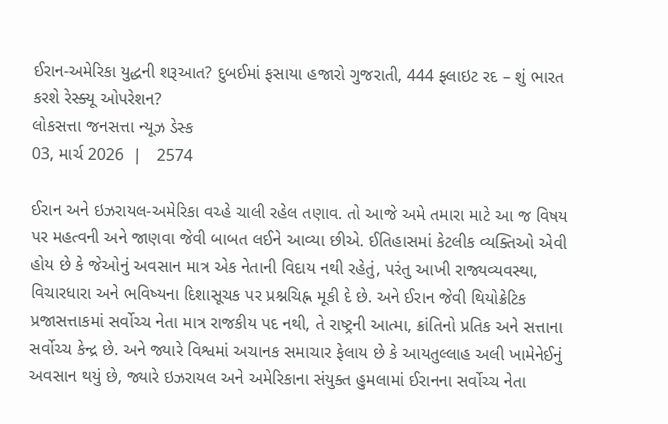ઈરાન-અમેરિકા યુદ્ધની શરૂઆત? દુબઈમાં ફસાયા હજારો ગુજરાતી, 444 ફ્લાઇટ રદ – શું ભારત કરશે રેસ્ક્યૂ ઓપરેશન?
લોકસત્તા જનસત્તા ન્યૂઝ ડેસ્ક
03, માર્ચ 2026  |   2574

ઈરાન અને ઇઝરાયલ-અમેરિકા વચ્હે ચાલી રહેલ તણાવ. તો આજે અમે તમારા માટે આ જ વિષય પર મહત્વની અને જાણવા જેવી બાબત લઈને આવ્યા છીએ. ઈતિહાસમાં કેટલીક વ્યક્તિઓ એવી હોય છે કે જેઓનું અવસાન માત્ર એક નેતાની વિદાય નથી રહેતું, પરંતુ આખી રાજ્યવ્યવસ્થા, વિચારધારા અને ભવિષ્યના દિશાસૂચક પર પ્રશ્નચિહ્ન મૂકી દે છે. અને ઈરાન જેવી થિયોક્રેટિક પ્રજાસત્તાકમાં સર્વોચ્ચ નેતા માત્ર રાજકીય પદ નથી, તે રાષ્ટ્રની આત્મા, ક્રાંતિનો પ્રતિક અને સત્તાના સર્વોચ્ચ કેન્દ્ર છે. અને જ્યારે વિશ્વમાં અચાનક સમાચાર ફેલાય છે કે આયતુલ્લાહ અલી ખામેનેઈનું અવસાન થયું છે, જ્યારે ઇઝરાયલ અને અમેરિકાના સંયુક્ત હુમલામાં ઈરાનના સર્વોચ્ચ નેતા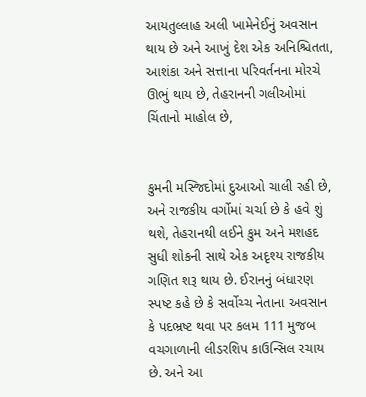આયતુલ્લાહ અલી ખામેનેઈનું અવસાન થાય છે અને આખું દેશ એક અનિશ્ચિતતા, આશંકા અને સત્તાના પરિવર્તનના મોરચે ઊભું થાય છે, તેહરાનની ગલીઓમાં ચિંતાનો માહોલ છે,


કુમની મસ્જિદોમાં દુઆઓ ચાલી રહી છે, અને રાજકીય વર્ગોમાં ચર્ચા છે કે હવે શું થશે, તેહરાનથી લઈને કુમ અને મશહદ સુધી શોકની સાથે એક અદૃશ્ય રાજકીય ગણિત શરૂ થાય છે. ઈરાનનું બંધારણ સ્પષ્ટ કહે છે કે સર્વોચ્ચ નેતાના અવસાન કે પદભ્રષ્ટ થવા પર કલમ 111 મુજબ વચગાળાની લીડરશિપ કાઉન્સિલ રચાય છે. અને આ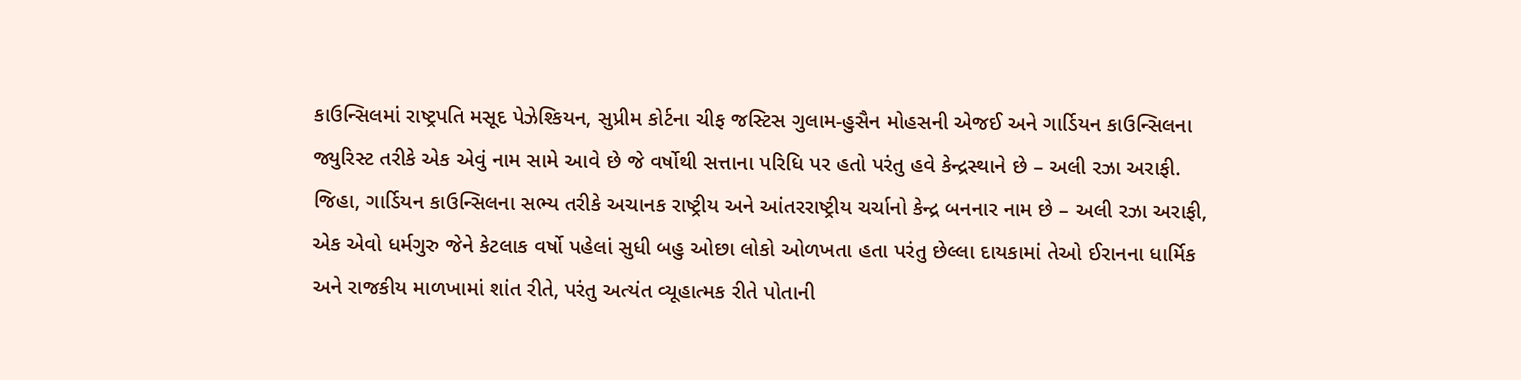કાઉન્સિલમાં રાષ્ટ્રપતિ મસૂદ પેઝેશ્કિયન, સુપ્રીમ કોર્ટના ચીફ જસ્ટિસ ગુલામ-હુસૈન મોહસની એજઈ અને ગાર્ડિયન કાઉન્સિલના જ્યુરિસ્ટ તરીકે એક એવું નામ સામે આવે છે જે વર્ષોથી સત્તાના પરિધિ પર હતો પરંતુ હવે કેન્દ્રસ્થાને છે – અલી રઝા અરાફી. જિહા, ગાર્ડિયન કાઉન્સિલના સભ્ય તરીકે અચાનક રાષ્ટ્રીય અને આંતરરાષ્ટ્રીય ચર્ચાનો કેન્દ્ર બનનાર નામ છે – અલી રઝા અરાફી, એક એવો ધર્મગુરુ જેને કેટલાક વર્ષો પહેલાં સુધી બહુ ઓછા લોકો ઓળખતા હતા પરંતુ છેલ્લા દાયકામાં તેઓ ઈરાનના ધાર્મિક અને રાજકીય માળખામાં શાંત રીતે, પરંતુ અત્યંત વ્યૂહાત્મક રીતે પોતાની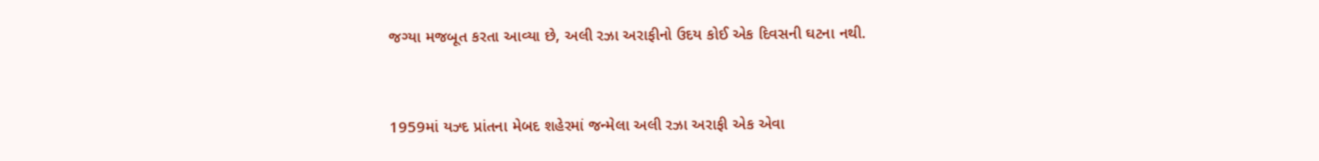જગ્યા મજબૂત કરતા આવ્યા છે, અલી રઝા અરાફીનો ઉદય કોઈ એક દિવસની ઘટના નથી.


1959માં યઝ્દ પ્રાંતના મેબદ શહેરમાં જન્મેલા અલી રઝા અરાફી એક એવા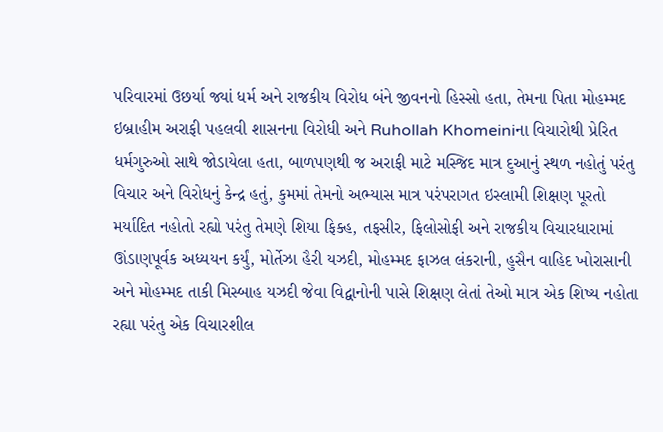પરિવારમાં ઉછર્યા જ્યાં ધર્મ અને રાજકીય વિરોધ બંને જીવનનો હિસ્સો હતા, તેમના પિતા મોહમ્મદ ઇબ્રાહીમ અરાફી પહલવી શાસનના વિરોધી અને Ruhollah Khomeiniના વિચારોથી પ્રેરિત ધર્મગુરુઓ સાથે જોડાયેલા હતા, બાળપણથી જ અરાફી માટે મસ્જિદ માત્ર દુઆનું સ્થળ નહોતું પરંતુ વિચાર અને વિરોધનું કેન્દ્ર હતું, કુમમાં તેમનો અભ્યાસ માત્ર પરંપરાગત ઇસ્લામી શિક્ષણ પૂરતો મર્યાદિત નહોતો રહ્યો પરંતુ તેમણે શિયા ફિક્હ, તફસીર, ફિલોસોફી અને રાજકીય વિચારધારામાં ઊંડાણપૂર્વક અધ્યયન કર્યું, મોર્તેઝા હૈરી યઝદી, મોહમ્મદ ફાઝલ લંકરાની, હુસૈન વાહિદ ખોરાસાની અને મોહમ્મદ તાકી મિસ્બાહ યઝદી જેવા વિદ્વાનોની પાસે શિક્ષણ લેતાં તેઓ માત્ર એક શિષ્ય નહોતા રહ્યા પરંતુ એક વિચારશીલ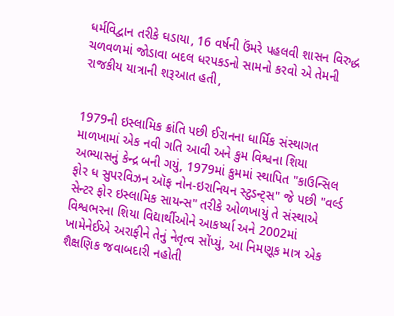ધર્મવિદ્વાન તરીકે ઘડાયા, 16 વર્ષની ઉંમરે પહલવી શાસન વિરુદ્ધ ચળવળમાં જોડાવા બદલ ધરપકડનો સામનો કરવો એ તેમની રાજકીય યાત્રાની શરૂઆત હતી,


1979ની ઇસ્લામિક ક્રાંતિ પછી ઈરાનના ધાર્મિક સંસ્થાગત માળખામાં એક નવી ગતિ આવી અને કુમ વિશ્વના શિયા અભ્યાસનું કેન્દ્ર બની ગયું, 1979માં કુમમાં સ્થાપિત "કાઉન્સિલ ફોર ધ સુપરવિઝન ઑફ નોન-ઇરાનિયન સ્ટુડન્ટ્સ" જે પછી "વર્લ્ડ સેન્ટર ફોર ઇસ્લામિક સાયન્સ" તરીકે ઓળખાયું તે સંસ્થાએ વિશ્વભરના શિયા વિદ્યાર્થીઓને આકર્ષ્યા અને 2002માં ખામેનેઈએ અરાફીને તેનું નેતૃત્વ સોંપ્યું, આ નિમણૂક માત્ર એક શૈક્ષણિક જવાબદારી નહોતી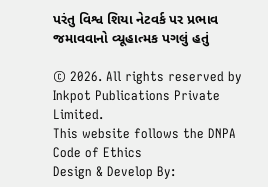પરંતુ વિશ્વ શિયા નેટવર્ક પર પ્રભાવ જમાવવાનો વ્યૂહાત્મક પગલું હતું

© 2026. All rights reserved by Inkpot Publications Private Limited.
This website follows the DNPA Code of Ethics
Design & Develop By: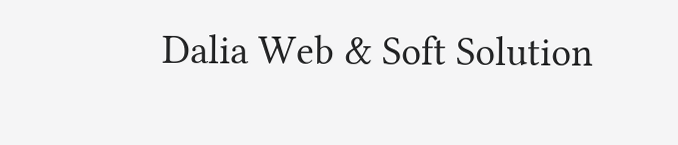Dalia Web & Soft Solution